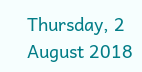Thursday, 2 August 2018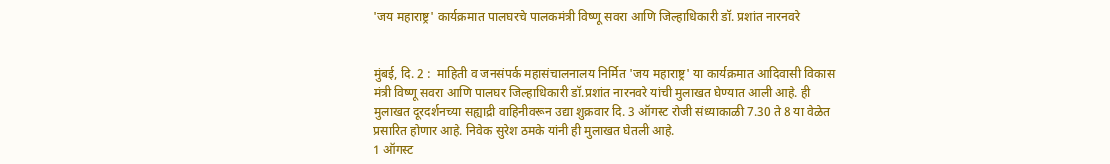'जय महाराष्ट्र' कार्यक्रमात पालघरचे पालकमंत्री विष्णू सवरा आणि जिल्हाधिकारी डॉ. प्रशांत नारनवरे


मुंबई, दि. 2 :  माहिती व जनसंपर्क महासंचालनालय निर्मित 'जय महाराष्ट्र' या कार्यक्रमात आदिवासी विकास मंत्री विष्णू सवरा आणि पालघर जिल्हाधिकारी डॉ.प्रशांत नारनवरे यांची मुलाखत घेण्‍यात आली आहे. ही मुलाखत दूरदर्शनच्या सह्याद्री वाहिनीवरून उद्या शुक्रवार दि. 3 ऑगस्ट रोजी संध्याकाळी 7.30 ते 8 या वेळेत प्रसारित होणार आहे. निवेक सुरेश ठमके यांनी ही मुलाखत घेतली आहे.
1 ऑगस्ट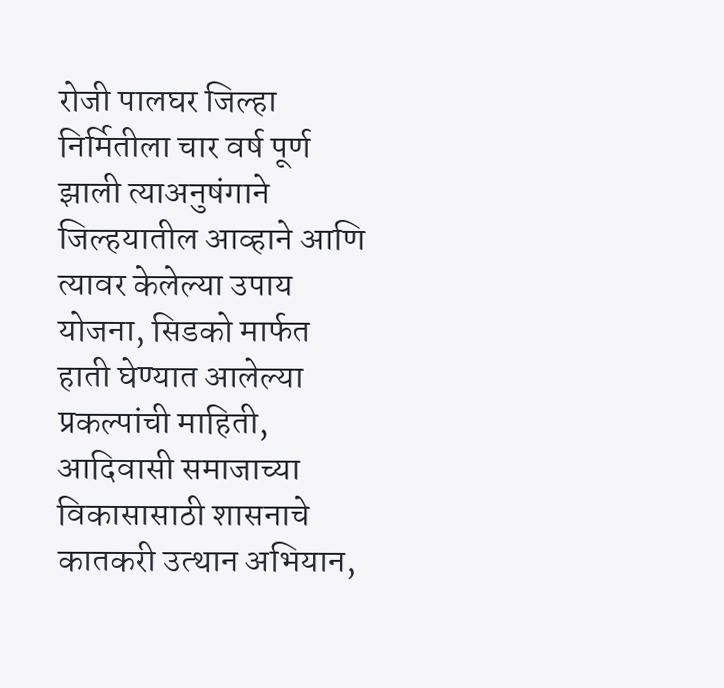रोजी पालघर जिल्हा निर्मितीला चार वर्ष पूर्ण झाली त्याअनुषंगाने जिल्हयातील आव्हाने आणि त्यावर केलेल्या उपाय योजना, सिडको मार्फत हाती घेण्यात आलेल्या प्रकल्पांची माहिती, आदिवासी समाजाच्या विकासासाठी शासनाचे कातकरी उत्थान अभियान,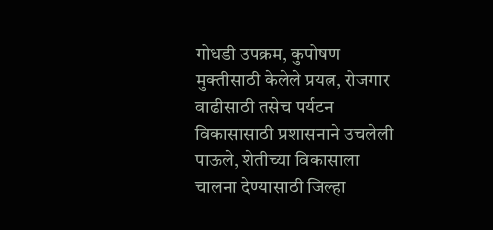गोधडी उपक्रम, कुपोषण मुक्तीसाठी केलेले प्रयत्न, रोजगार वाढीसाठी तसेच पर्यटन विकासासाठी प्रशासनाने उचलेली पाऊले, शेतीच्या विकासाला चालना देण्यासाठी जिल्हा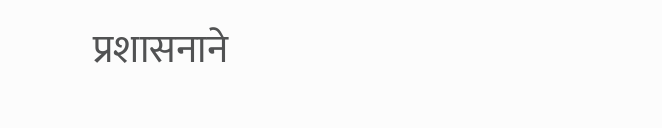प्रशासनाने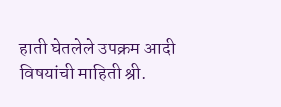हाती घेतलेले उपक्रम आदी विषयांची माहिती श्री.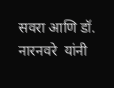सवरा आणि डॉ. नारनवरे  यांनी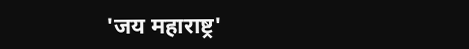'जय महाराष्ट्र'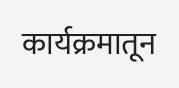कार्यक्रमातून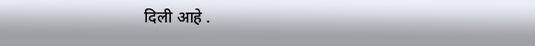दिली आहे .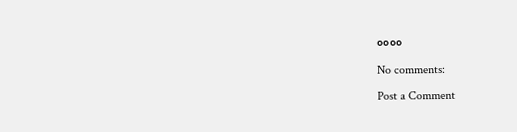००००

No comments:

Post a Comment